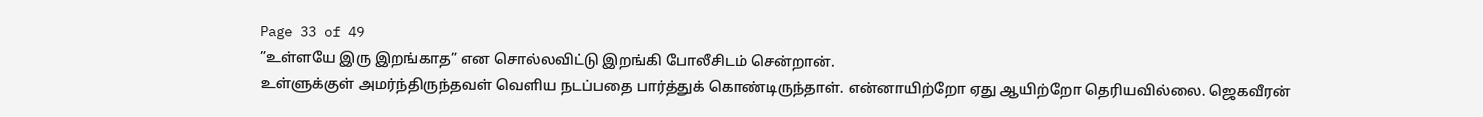Page 33 of 49
”உள்ளயே இரு இறங்காத” என சொல்லவிட்டு இறங்கி போலீசிடம் சென்றான்.
உள்ளுக்குள் அமர்ந்திருந்தவள் வெளிய நடப்பதை பார்த்துக் கொண்டிருந்தாள். என்னாயிற்றோ ஏது ஆயிற்றோ தெரியவில்லை. ஜெகவீரன்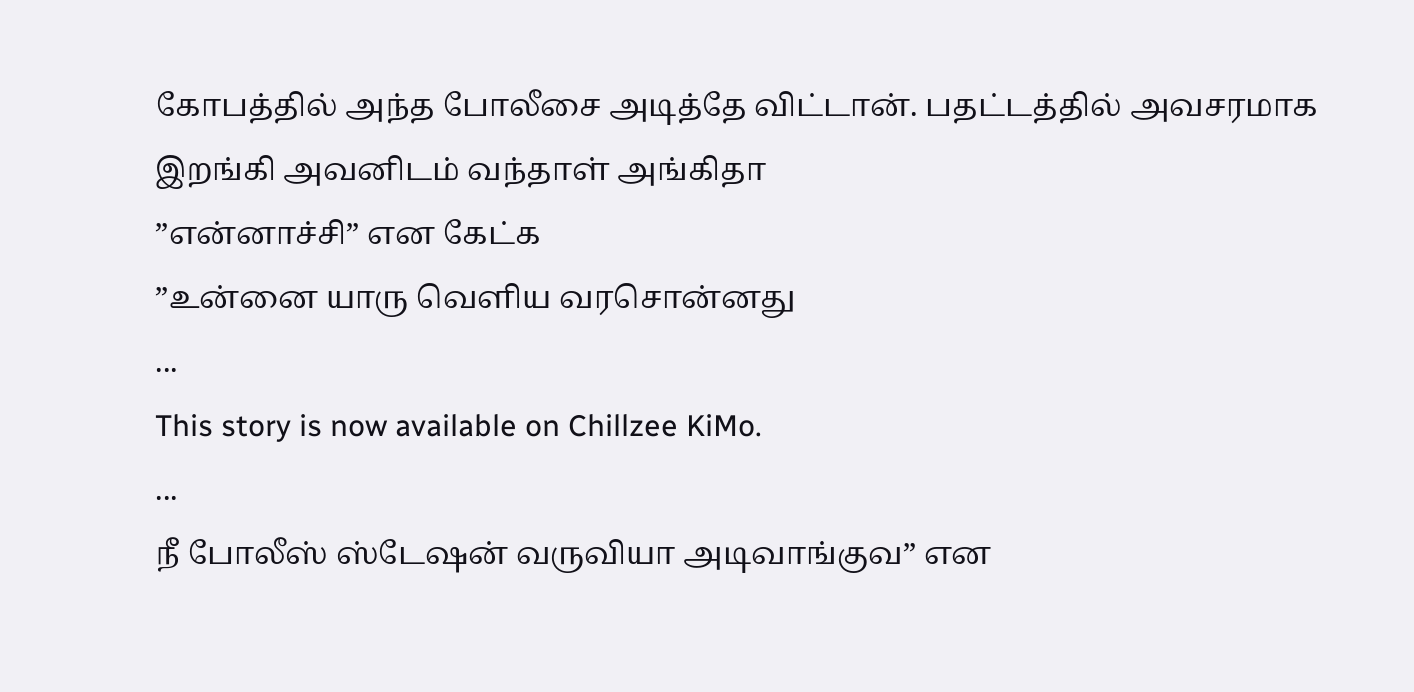கோபத்தில் அந்த போலீசை அடித்தே விட்டான். பதட்டத்தில் அவசரமாக இறங்கி அவனிடம் வந்தாள் அங்கிதா
”என்னாச்சி” என கேட்க
”உன்னை யாரு வெளிய வரசொன்னது
...
This story is now available on Chillzee KiMo.
...
நீ போலீஸ் ஸ்டேஷன் வருவியா அடிவாங்குவ” என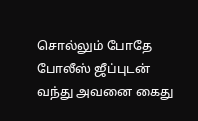சொல்லும் போதே போலீஸ் ஜீப்புடன் வந்து அவனை கைது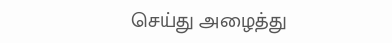செய்து அழைத்து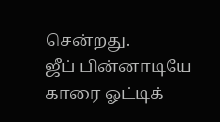சென்றது.
ஜீப் பின்னாடியே காரை ஓட்டிக்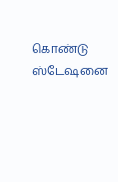கொண்டு ஸ்டேஷனை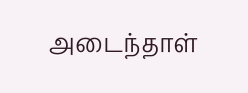அடைந்தாள்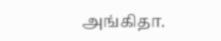அங்கிதா.